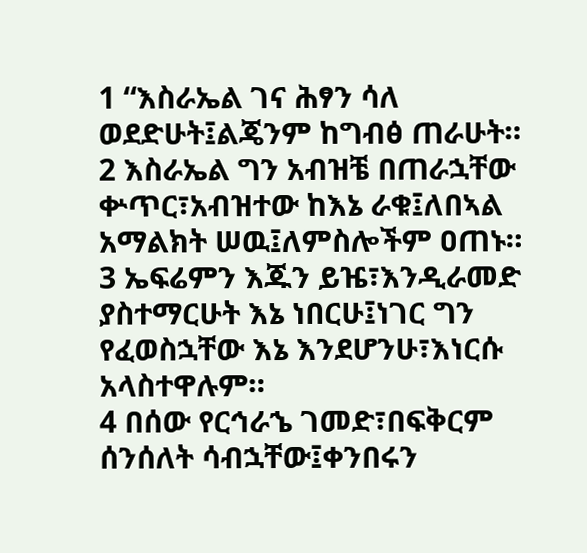1 “እስራኤል ገና ሕፃን ሳለ ወደድሁት፤ልጄንም ከግብፅ ጠራሁት።
2 እስራኤል ግን አብዝቼ በጠራኋቸው ቍጥር፣አብዝተው ከእኔ ራቁ፤ለበኣል አማልክት ሠዉ፤ለምስሎችም ዐጠኑ።
3 ኤፍሬምን እጁን ይዤ፣እንዲራመድ ያስተማርሁት እኔ ነበርሁ፤ነገር ግን የፈወስኋቸው እኔ እንደሆንሁ፣እነርሱ አላስተዋሉም።
4 በሰው የርኅራኄ ገመድ፣በፍቅርም ሰንሰለት ሳብኋቸው፤ቀንበሩን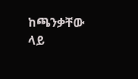ከጫንቃቸው ላይ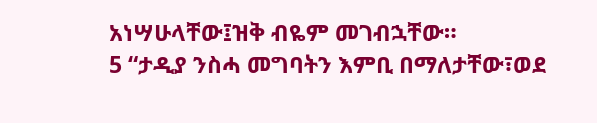አነሣሁላቸው፤ዝቅ ብዬም መገብኋቸው።
5 “ታዲያ ንስሓ መግባትን እምቢ በማለታቸው፣ወደ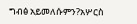ግብፅ አይመለሱምን?አሦርስ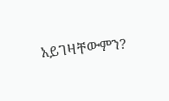አይገዛቸውምን?